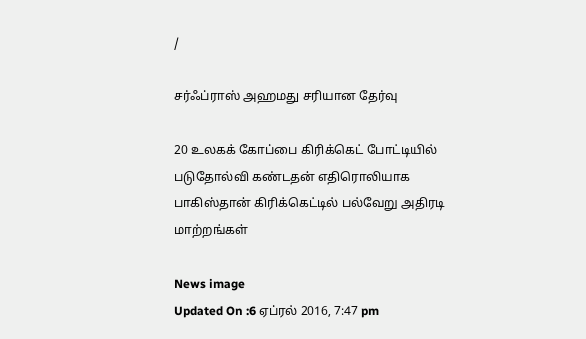/

சர்ஃப்ராஸ் அஹமது சரியான தேர்வு

20 உலகக் கோப்பை கிரிக்கெட் போட்டியில் படுதோல்வி கண்டதன் எதிரொலியாக பாகிஸ்தான் கிரிக்கெட்டில் பல்வேறு அதிரடி மாற்றங்கள்

News image
Updated On :6 ஏப்ரல் 2016, 7:47 pm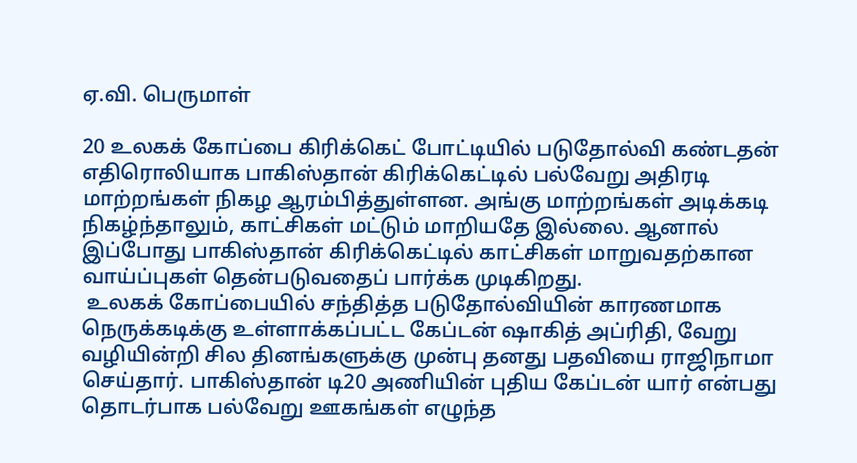ஏ.வி. பெருமாள்

20 உலகக் கோப்பை கிரிக்கெட் போட்டியில் படுதோல்வி கண்டதன் எதிரொலியாக பாகிஸ்தான் கிரிக்கெட்டில் பல்வேறு அதிரடி மாற்றங்கள் நிகழ ஆரம்பித்துள்ளன. அங்கு மாற்றங்கள் அடிக்கடி நிகழ்ந்தாலும், காட்சிகள் மட்டும் மாறியதே இல்லை. ஆனால் இப்போது பாகிஸ்தான் கிரிக்கெட்டில் காட்சிகள் மாறுவதற்கான வாய்ப்புகள் தென்படுவதைப் பார்க்க முடிகிறது.
 உலகக் கோப்பையில் சந்தித்த படுதோல்வியின் காரணமாக நெருக்கடிக்கு உள்ளாக்கப்பட்ட கேப்டன் ஷாகித் அப்ரிதி, வேறு வழியின்றி சில தினங்களுக்கு முன்பு தனது பதவியை ராஜிநாமா செய்தார். பாகிஸ்தான் டி20 அணியின் புதிய கேப்டன் யார் என்பது தொடர்பாக பல்வேறு ஊகங்கள் எழுந்த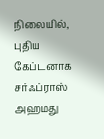நிலையில், புதிய கேப்டனாக சர்ஃப்ராஸ் அஹமது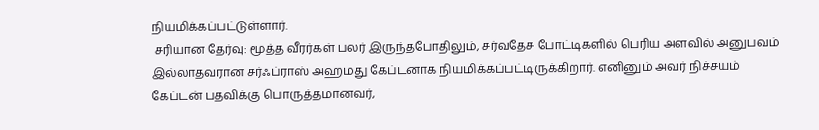நியமிக்கப்பட்டுள்ளார்.
 சரியான தேர்வு: மூத்த வீரர்கள் பலர் இருந்தபோதிலும், சர்வதேச போட்டிகளில் பெரிய அளவில் அனுபவம் இல்லாதவரான சர்ஃப்ராஸ் அஹமது கேப்டனாக நியமிக்கப்பட்டிருக்கிறார். எனினும் அவர் நிச்சயம் கேப்டன் பதவிக்கு பொருத்தமானவர்,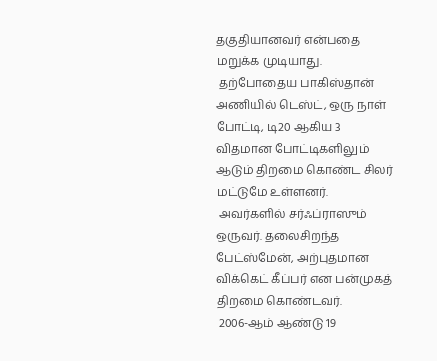தகுதியானவர் என்பதை மறுக்க முடியாது.
 தற்போதைய பாகிஸ்தான் அணியில் டெஸ்ட், ஒரு நாள் போட்டி, டி20 ஆகிய 3 விதமான போட்டிகளிலும் ஆடும் திறமை கொண்ட சிலர் மட்டுமே உள்ளனர்.
 அவர்களில் சர்ஃப்ராஸும் ஒருவர். தலைசிறந்த பேட்ஸ்மேன், அற்புதமான விக்கெட் கீப்பர் என பன்முகத் திறமை கொண்டவர்.
 2006-ஆம் ஆண்டு 19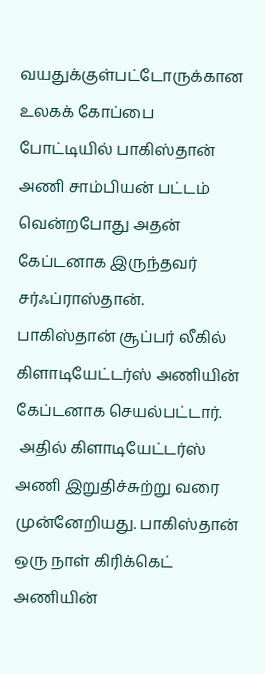வயதுக்குள்பட்டோருக்கான உலகக் கோப்பை போட்டியில் பாகிஸ்தான் அணி சாம்பியன் பட்டம் வென்றபோது அதன் கேப்டனாக இருந்தவர் சர்ஃப்ராஸ்தான். பாகிஸ்தான் சூப்பர் லீகில் கிளாடியேட்டர்ஸ் அணியின் கேப்டனாக செயல்பட்டார்.
 அதில் கிளாடியேட்டர்ஸ் அணி இறுதிச்சுற்று வரை முன்னேறியது. பாகிஸ்தான் ஒரு நாள் கிரிக்கெட் அணியின்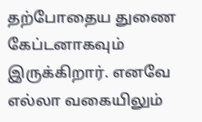தற்போதைய துணை கேப்டனாகவும் இருக்கிறார். எனவே எல்லா வகையிலும்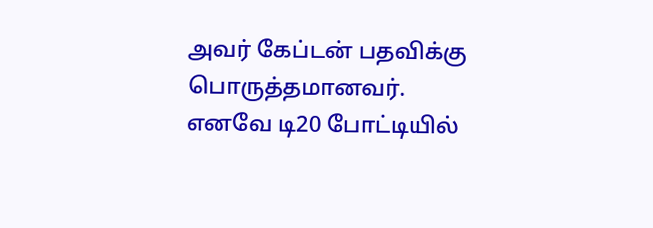அவர் கேப்டன் பதவிக்கு பொருத்தமானவர். எனவே டி20 போட்டியில்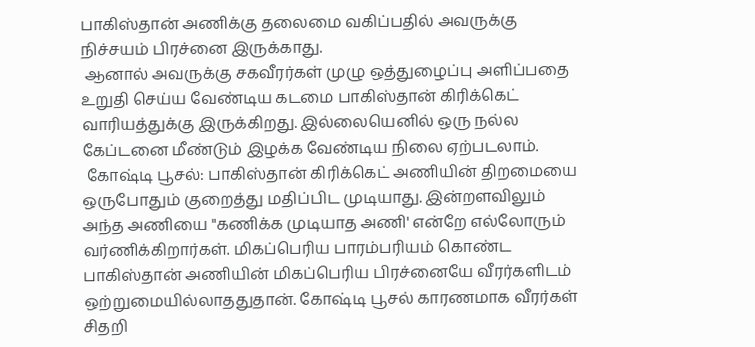பாகிஸ்தான் அணிக்கு தலைமை வகிப்பதில் அவருக்கு நிச்சயம் பிரச்னை இருக்காது.
 ஆனால் அவருக்கு சகவீரர்கள் முழு ஒத்துழைப்பு அளிப்பதை உறுதி செய்ய வேண்டிய கடமை பாகிஸ்தான் கிரிக்கெட் வாரியத்துக்கு இருக்கிறது. இல்லையெனில் ஒரு நல்ல கேப்டனை மீண்டும் இழக்க வேண்டிய நிலை ஏற்படலாம்.
 கோஷ்டி பூசல்: பாகிஸ்தான் கிரிக்கெட் அணியின் திறமையை ஒருபோதும் குறைத்து மதிப்பிட முடியாது. இன்றளவிலும் அந்த அணியை "கணிக்க முடியாத அணி' என்றே எல்லோரும் வர்ணிக்கிறார்கள். மிகப்பெரிய பாரம்பரியம் கொண்ட பாகிஸ்தான் அணியின் மிகப்பெரிய பிரச்னையே வீரர்களிடம் ஒற்றுமையில்லாததுதான். கோஷ்டி பூசல் காரணமாக வீரர்கள் சிதறி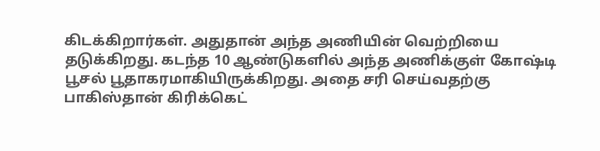கிடக்கிறார்கள். அதுதான் அந்த அணியின் வெற்றியை தடுக்கிறது. கடந்த 10 ஆண்டுகளில் அந்த அணிக்குள் கோஷ்டி பூசல் பூதாகரமாகியிருக்கிறது. அதை சரி செய்வதற்கு பாகிஸ்தான் கிரிக்கெட்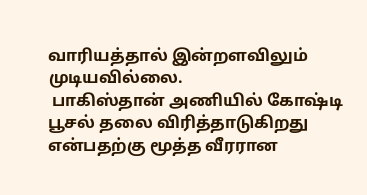வாரியத்தால் இன்றளவிலும் முடியவில்லை.
 பாகிஸ்தான் அணியில் கோஷ்டி பூசல் தலை விரித்தாடுகிறது என்பதற்கு மூத்த வீரரான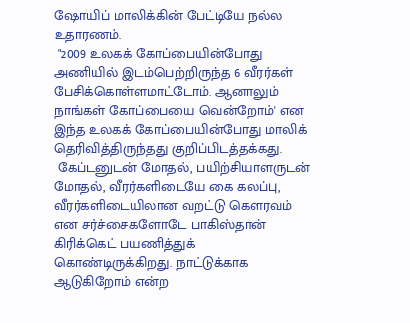ஷோயிப் மாலிக்கின் பேட்டியே நல்ல உதாரணம்.
 "2009 உலகக் கோப்பையின்போது அணியில் இடம்பெற்றிருந்த 6 வீரர்கள் பேசிக்கொள்ளமாட்டோம். ஆனாலும் நாங்கள் கோப்பையை வென்றோம்' என இந்த உலகக் கோப்பையின்போது மாலிக் தெரிவித்திருந்தது குறிப்பிடத்தக்கது.
 கேப்டனுடன் மோதல், பயிற்சியாளருடன் மோதல், வீரர்களிடையே கை கலப்பு, வீரர்களிடையிலான வறட்டு கெளரவம் என சர்ச்சைகளோடே பாகிஸ்தான் கிரிக்கெட் பயணித்துக் கொண்டிருக்கிறது. நாட்டுக்காக ஆடுகிறோம் என்ற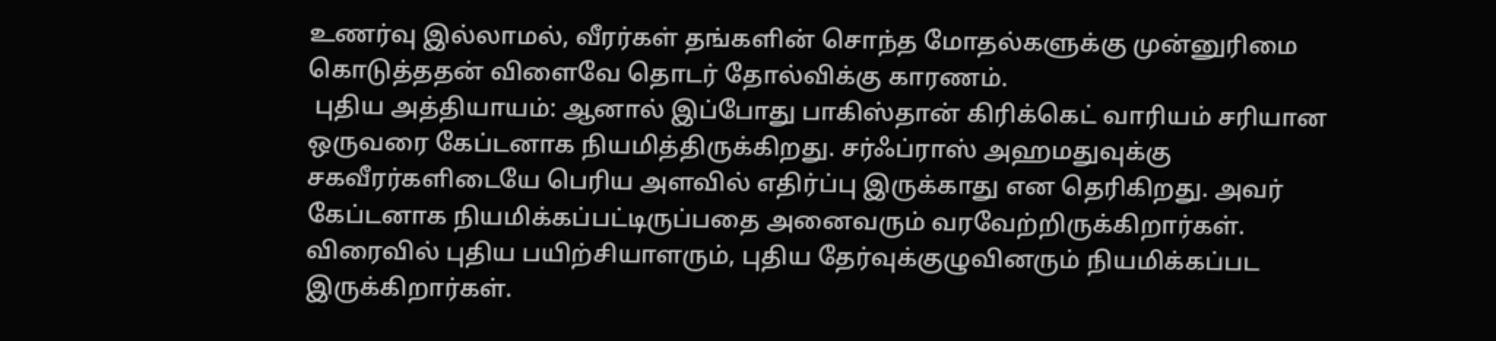உணர்வு இல்லாமல், வீரர்கள் தங்களின் சொந்த மோதல்களுக்கு முன்னுரிமை கொடுத்ததன் விளைவே தொடர் தோல்விக்கு காரணம்.
 புதிய அத்தியாயம்: ஆனால் இப்போது பாகிஸ்தான் கிரிக்கெட் வாரியம் சரியான ஒருவரை கேப்டனாக நியமித்திருக்கிறது. சர்ஃப்ராஸ் அஹமதுவுக்கு சகவீரர்களிடையே பெரிய அளவில் எதிர்ப்பு இருக்காது என தெரிகிறது. அவர் கேப்டனாக நியமிக்கப்பட்டிருப்பதை அனைவரும் வரவேற்றிருக்கிறார்கள். விரைவில் புதிய பயிற்சியாளரும், புதிய தேர்வுக்குழுவினரும் நியமிக்கப்பட இருக்கிறார்கள்.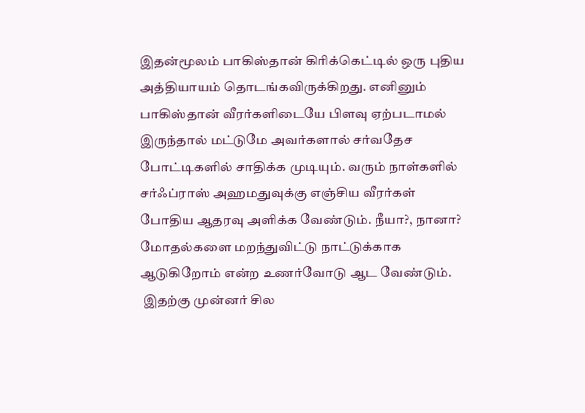இதன்மூலம் பாகிஸ்தான் கிரிக்கெட்டில் ஒரு புதிய அத்தியாயம் தொடங்கவிருக்கிறது. எனினும் பாகிஸ்தான் வீரர்களிடையே பிளவு ஏற்படாமல் இருந்தால் மட்டுமே அவர்களால் சர்வதேச போட்டிகளில் சாதிக்க முடியும். வரும் நாள்களில் சர்ஃப்ராஸ் அஹமதுவுக்கு எஞ்சிய வீரர்கள் போதிய ஆதரவு அளிக்க வேண்டும். நீயா?, நானா? மோதல்களை மறந்துவிட்டு நாட்டுக்காக ஆடுகிறோம் என்ற உணர்வோடு ஆட வேண்டும்.
 இதற்கு முன்னர் சில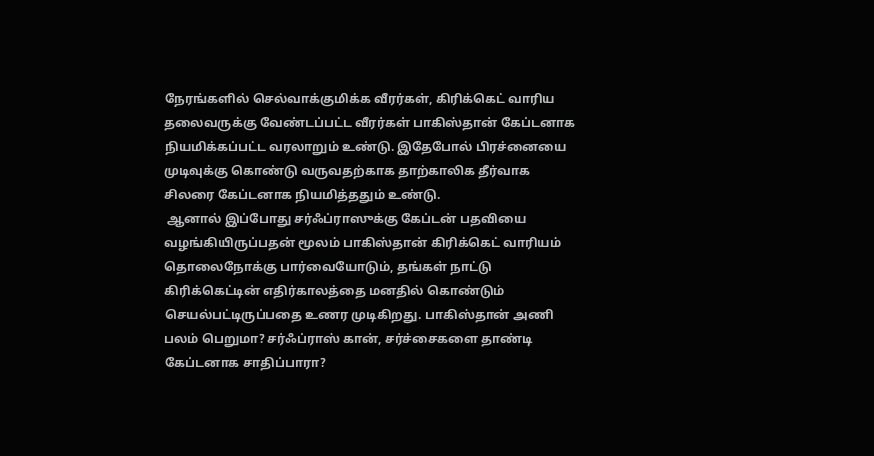நேரங்களில் செல்வாக்குமிக்க வீரர்கள், கிரிக்கெட் வாரிய தலைவருக்கு வேண்டப்பட்ட வீரர்கள் பாகிஸ்தான் கேப்டனாக நியமிக்கப்பட்ட வரலாறும் உண்டு. இதேபோல் பிரச்னையை முடிவுக்கு கொண்டு வருவதற்காக தாற்காலிக தீர்வாக சிலரை கேப்டனாக நியமித்ததும் உண்டு.
 ஆனால் இப்போது சர்ஃப்ராஸுக்கு கேப்டன் பதவியை வழங்கியிருப்பதன் மூலம் பாகிஸ்தான் கிரிக்கெட் வாரியம் தொலைநோக்கு பார்வையோடும், தங்கள் நாட்டு கிரிக்கெட்டின் எதிர்காலத்தை மனதில் கொண்டும் செயல்பட்டிருப்பதை உணர முடிகிறது. பாகிஸ்தான் அணி பலம் பெறுமா? சர்ஃப்ராஸ் கான், சர்ச்சைகளை தாண்டி கேப்டனாக சாதிப்பாரா?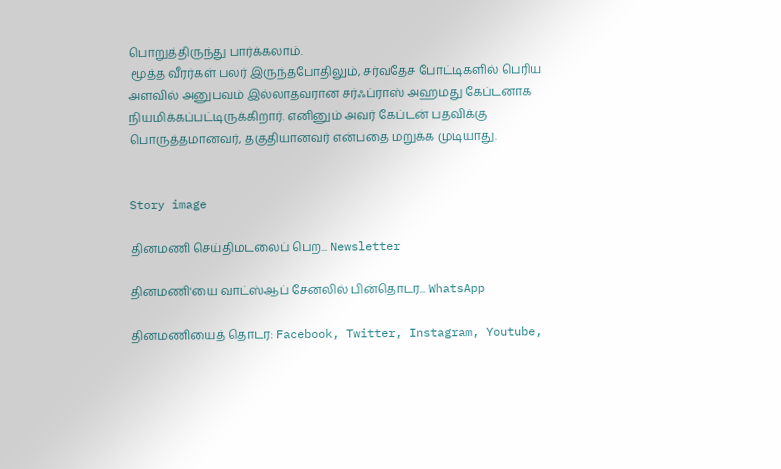பொறுத்திருந்து பார்க்கலாம்.
 மூத்த வீரர்கள் பலர் இருந்தபோதிலும், சர்வதேச போட்டிகளில் பெரிய அளவில் அனுபவம் இல்லாதவரான சர்ஃப்ராஸ் அஹமது கேப்டனாக நியமிக்கப்பட்டிருக்கிறார். எனினும் அவர் கேப்டன் பதவிக்கு பொருத்தமானவர், தகுதியானவர் என்பதை மறுக்க முடியாது.


Story image

தினமணி செய்திமடலைப் பெற... Newsletter

தினமணி'யை வாட்ஸ்ஆப் சேனலில் பின்தொடர... WhatsApp

தினமணியைத் தொடர: Facebook, Twitter, Instagram, Youtube,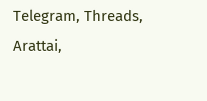Telegram, Threads, Arattai,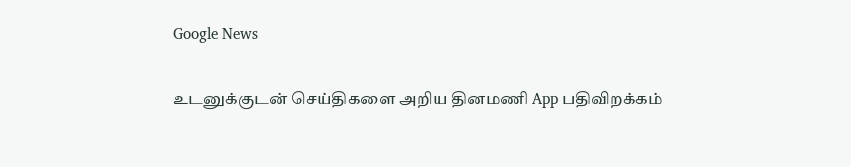Google News

உடனுக்குடன் செய்திகளை அறிய தினமணி App பதிவிறக்கம்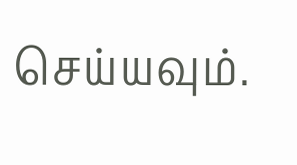செய்யவும்.